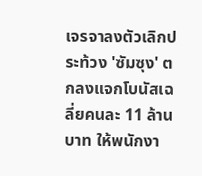เจรจาลงตัวเลิกประท้วง 'ซัมซุง' ตกลงแจกโบนัสเฉลี่ยคนละ 11 ล้านบาท ให้พนักงา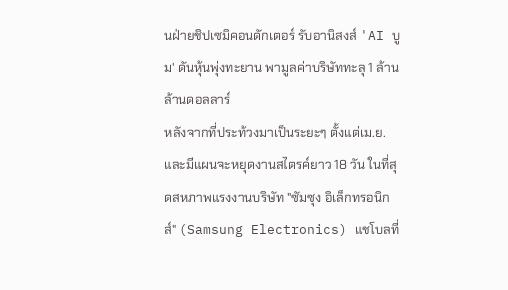นฝ่ายชิปเซมิคอนดักเตอร์ รับอานิสงส์ 'AI บูม' ดันหุ้นพุ่งทะยาน พามูลค่าบริษัททะลุ 1 ล้านล้านดอลลาร์
หลังจากที่ประท้วงมาเป็นระยะๆ ตั้งแต่เม.ย. และมีแผนจะหยุดงานสไตรค์ยาว 18 วัน ในที่สุดสหภาพแรงงานบริษัท "ซัมซุง อิเล็กทรอนิกส์" (Samsung Electronics) แชโบลที่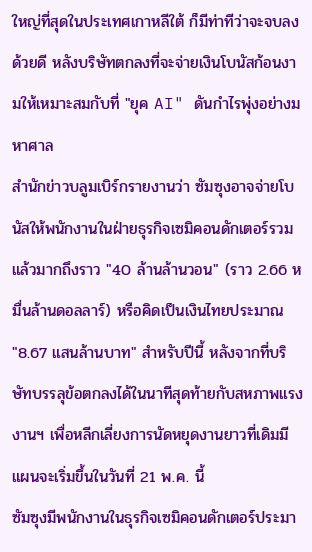ใหญ่ที่สุดในประเทศเกาหลีใต้ ก็มีท่าทีว่าจะจบลงด้วยดี หลังบริษัทตกลงที่จะจ่ายเงินโบนัสก้อนงามให้เหมาะสมกับที่ "ยุค AI" ดันกำไรพุ่งอย่างมหาศาล
สำนักข่าวบลูมเบิร์กรายงานว่า ซัมซุงอาจจ่ายโบนัสให้พนักงานในฝ่ายธุรกิจเซมิคอนดักเตอร์รวมแล้วมากถึงราว "40 ล้านล้านวอน" (ราว 2.66 หมื่นล้านดอลลาร์) หรือคิดเป็นเงินไทยประมาณ "8.67 แสนล้านบาท" สำหรับปีนี้ หลังจากที่บริษัทบรรลุข้อตกลงได้ในนาทีสุดท้ายกับสหภาพแรงงานฯ เพื่อหลีกเลี่ยงการนัดหยุดงานยาวที่เดิมมีแผนจะเริ่มขึ้นในวันที่ 21 พ.ค. นี้
ซัมซุงมีพนักงานในธุรกิจเซมิคอนดักเตอร์ประมา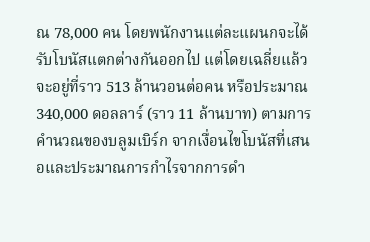ณ 78,000 คน โดยพนักงานแต่ละแผนกจะได้รับโบนัสแตกต่างกันออกไป แต่โดยเฉลี่ยแล้วจะอยู่ที่ราว 513 ล้านวอนต่อคน หรือประมาณ 340,000 ดอลลาร์ (ราว 11 ล้านบาท) ตามการคำนวณของบลูมเบิร์ก จากเงื่อนไขโบนัสที่เสนอและประมาณการกำไรจากการดำ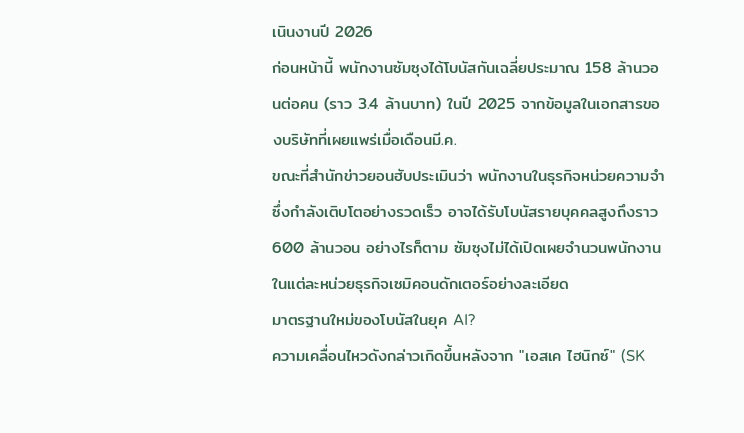เนินงานปี 2026
ก่อนหน้านี้ พนักงานซัมซุงได้โบนัสกันเฉลี่ยประมาณ 158 ล้านวอนต่อคน (ราว 3.4 ล้านบาท) ในปี 2025 จากข้อมูลในเอกสารของบริษัทที่เผยแพร่เมื่อเดือนมี.ค.
ขณะที่สำนักข่าวยอนฮับประเมินว่า พนักงานในธุรกิจหน่วยความจำ ซึ่งกำลังเติบโตอย่างรวดเร็ว อาจได้รับโบนัสรายบุคคลสูงถึงราว 600 ล้านวอน อย่างไรก็ตาม ซัมซุงไม่ได้เปิดเผยจำนวนพนักงานในแต่ละหน่วยธุรกิจเซมิคอนดักเตอร์อย่างละเอียด
มาตรฐานใหม่ของโบนัสในยุค AI?
ความเคลื่อนไหวดังกล่าวเกิดขึ้นหลังจาก "เอสเค ไฮนิกซ์" (SK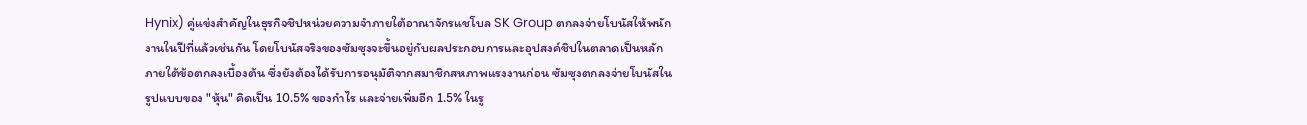Hynix) คู่แข่งสำคัญในธุรกิจชิปหน่วยความจำภายใต้อาณาจักรแชโบล SK Group ตกลงจ่ายโบนัสให้พนักงานในปีที่แล้วเช่นกัน โดยโบนัสจริงของซัมซุงจะขึ้นอยู่กับผลประกอบการและอุปสงค์ชิปในตลาดเป็นหลัก
ภายใต้ข้อตกลงเบื้องต้น ซึ่งยังต้องได้รับการอนุมัติจากสมาชิกสหภาพแรงงานก่อน ซัมซุงตกลงจ่ายโบนัสในรูปแบบของ "หุ้น" คิดเป็น 10.5% ของกำไร และจ่ายเพิ่มอีก 1.5% ในรู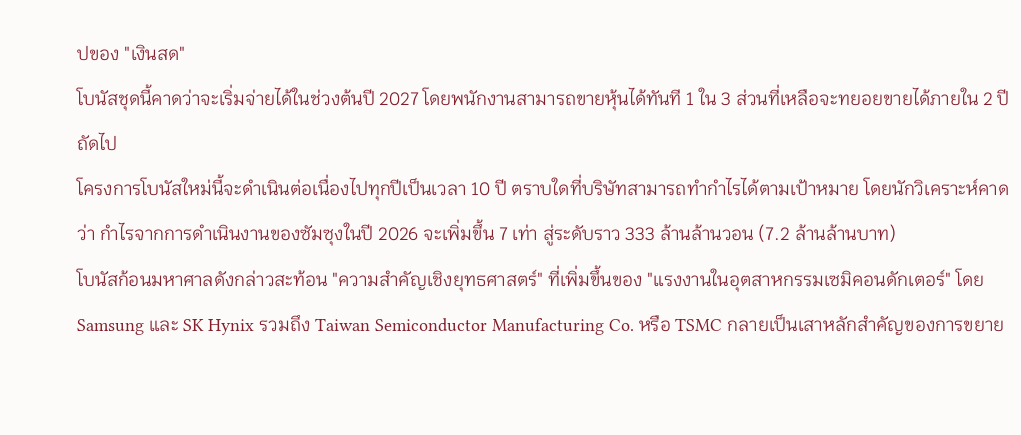ปของ "เงินสด"
โบนัสชุดนี้คาดว่าจะเริ่มจ่ายได้ในช่วงต้นปี 2027 โดยพนักงานสามารถขายหุ้นได้ทันที 1 ใน 3 ส่วนที่เหลือจะทยอยขายได้ภายใน 2 ปีถัดไป
โครงการโบนัสใหม่นี้จะดำเนินต่อเนื่องไปทุกปีเป็นเวลา 10 ปี ตราบใดที่บริษัทสามารถทำกำไรได้ตามเป้าหมาย โดยนักวิเคราะห์คาดว่า กำไรจากการดำเนินงานของซัมซุงในปี 2026 จะเพิ่มขึ้น 7 เท่า สู่ระดับราว 333 ล้านล้านวอน (7.2 ล้านล้านบาท)
โบนัสก้อนมหาศาลดังกล่าวสะท้อน "ความสำคัญเชิงยุทธศาสตร์" ที่เพิ่มขึ้นของ "แรงงานในอุตสาหกรรมเซมิคอนดักเตอร์" โดย Samsung และ SK Hynix รวมถึง Taiwan Semiconductor Manufacturing Co. หรือ TSMC กลายเป็นเสาหลักสำคัญของการขยาย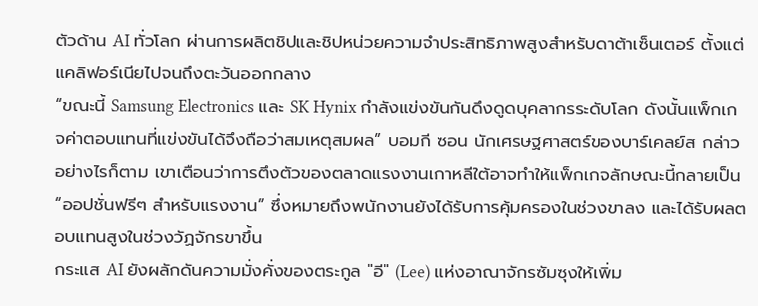ตัวด้าน AI ทั่วโลก ผ่านการผลิตชิปและชิปหน่วยความจำประสิทธิภาพสูงสำหรับดาต้าเซ็นเตอร์ ตั้งแต่แคลิฟอร์เนียไปจนถึงตะวันออกกลาง
“ขณะนี้ Samsung Electronics และ SK Hynix กำลังแข่งขันกันดึงดูดบุคลากรระดับโลก ดังนั้นแพ็กเกจค่าตอบแทนที่แข่งขันได้จึงถือว่าสมเหตุสมผล” บอมกี ซอน นักเศรษฐศาสตร์ของบาร์เคลย์ส กล่าว
อย่างไรก็ตาม เขาเตือนว่าการตึงตัวของตลาดแรงงานเกาหลีใต้อาจทำให้แพ็กเกจลักษณะนี้กลายเป็น “ออปชั่นฟรีๆ สำหรับแรงงาน” ซึ่งหมายถึงพนักงานยังได้รับการคุ้มครองในช่วงขาลง และได้รับผลตอบแทนสูงในช่วงวัฏจักรขาขึ้น
กระแส AI ยังผลักดันความมั่งคั่งของตระกูล "อี" (Lee) แห่งอาณาจักรซัมซุงให้เพิ่ม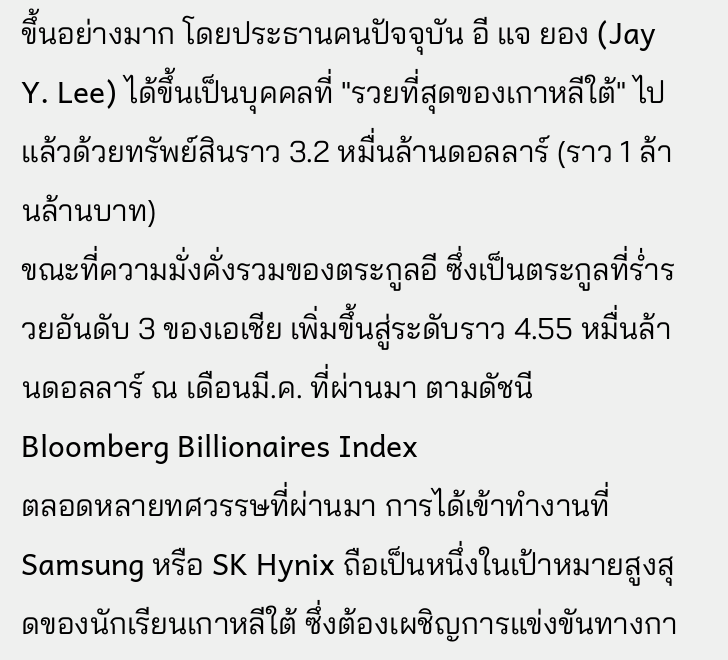ขึ้นอย่างมาก โดยประธานคนปัจจุบัน อี แจ ยอง (Jay Y. Lee) ได้ขึ้นเป็นบุคคลที่ "รวยที่สุดของเกาหลีใต้" ไปแล้วด้วยทรัพย์สินราว 3.2 หมื่นล้านดอลลาร์ (ราว 1 ล้านล้านบาท)
ขณะที่ความมั่งคั่งรวมของตระกูลอี ซึ่งเป็นตระกูลที่ร่ำรวยอันดับ 3 ของเอเชีย เพิ่มขึ้นสู่ระดับราว 4.55 หมื่นล้านดอลลาร์ ณ เดือนมี.ค. ที่ผ่านมา ตามดัชนี Bloomberg Billionaires Index
ตลอดหลายทศวรรษที่ผ่านมา การได้เข้าทำงานที่ Samsung หรือ SK Hynix ถือเป็นหนึ่งในเป้าหมายสูงสุดของนักเรียนเกาหลีใต้ ซึ่งต้องเผชิญการแข่งขันทางกา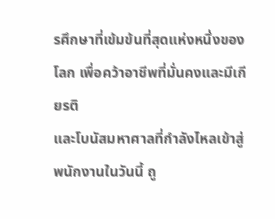รศึกษาที่เข้มข้นที่สุดแห่งหนึ่งของโลก เพื่อคว้าอาชีพที่มั่นคงและมีเกียรติ
และโบนัสมหาศาลที่กำลังไหลเข้าสู่พนักงานในวันนี้ ถู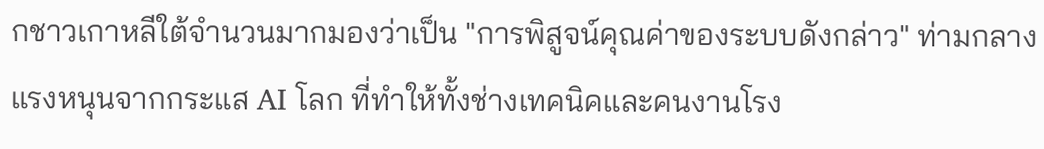กชาวเกาหลีใต้จำนวนมากมองว่าเป็น "การพิสูจน์คุณค่าของระบบดังกล่าว" ท่ามกลางแรงหนุนจากกระแส AI โลก ที่ทำให้ทั้งช่างเทคนิคและคนงานโรง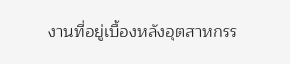งานที่อยู่เบื้องหลังอุตสาหกรร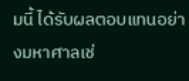มนี้ ได้รับผลตอบแทนอย่างมหาศาลเช่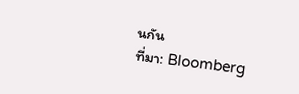นกัน
ที่มา: Bloomberg